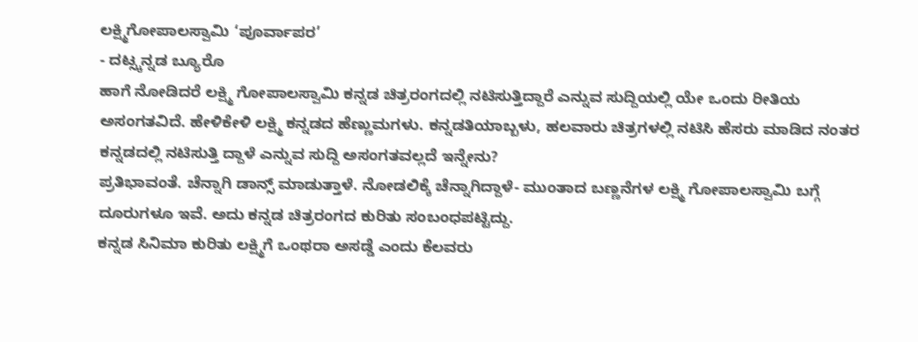ಲಕ್ಷ್ಮಿಗೋಪಾಲಸ್ವಾಮಿ ‘ಪೂರ್ವಾಪರ’
- ದಟ್ಸ್ಕನ್ನಡ ಬ್ಯೂರೊ
ಹಾಗೆ ನೋಡಿದರೆ ಲಕ್ಷ್ಮಿ ಗೋಪಾಲಸ್ವಾಮಿ ಕನ್ನಡ ಚಿತ್ರರಂಗದಲ್ಲಿ ನಟಿಸುತ್ತಿದ್ದಾರೆ ಎನ್ನುವ ಸುದ್ದಿಯಲ್ಲಿ ಯೇ ಒಂದು ರೀತಿಯ ಅಸಂಗತವಿದೆ. ಹೇಳಿಕೇಳಿ ಲಕ್ಷ್ಮಿ ಕನ್ನಡದ ಹೆಣ್ಣುಮಗಳು. ಕನ್ನಡತಿಯಾಬ್ಬಳು, ಹಲವಾರು ಚಿತ್ರಗಳಲ್ಲಿ ನಟಿಸಿ ಹೆಸರು ಮಾಡಿದ ನಂತರ ಕನ್ನಡದಲ್ಲಿ ನಟಿಸುತ್ತಿ ದ್ದಾಳೆ ಎನ್ನುವ ಸುದ್ದಿ ಅಸಂಗತವಲ್ಲದೆ ಇನ್ನೇನು?
ಪ್ರತಿಭಾವಂತೆ. ಚೆನ್ನಾಗಿ ಡಾನ್ಸ್ ಮಾಡುತ್ತಾಳೆ. ನೋಡಲಿಕ್ಕೆ ಚೆನ್ನಾಗಿದ್ದಾಳೆ- ಮುಂತಾದ ಬಣ್ಣನೆಗಳ ಲಕ್ಷ್ಮಿ ಗೋಪಾಲಸ್ವಾಮಿ ಬಗ್ಗೆ ದೂರುಗಳೂ ಇವೆ. ಅದು ಕನ್ನಡ ಚಿತ್ರರಂಗದ ಕುರಿತು ಸಂಬಂಧಪಟ್ಟಿದ್ದು.
ಕನ್ನಡ ಸಿನಿಮಾ ಕುರಿತು ಲಕ್ಷ್ಮಿಗೆ ಒಂಥರಾ ಅಸಡ್ಡೆ ಎಂದು ಕೆಲವರು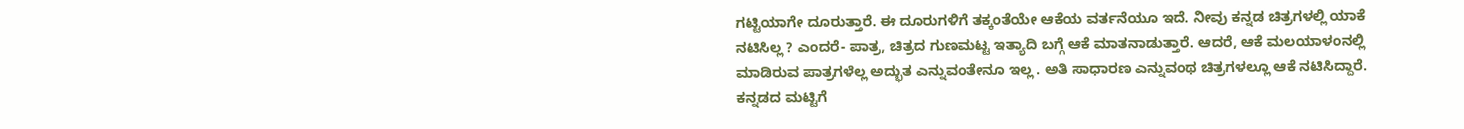ಗಟ್ಟಿಯಾಗೇ ದೂರುತ್ತಾರೆ. ಈ ದೂರುಗಳಿಗೆ ತಕ್ಕಂತೆಯೇ ಆಕೆಯ ವರ್ತನೆಯೂ ಇದೆ. ನೀವು ಕನ್ನಡ ಚಿತ್ರಗಳಲ್ಲಿ ಯಾಕೆ ನಟಿಸಿಲ್ಲ ? ಎಂದರೆ- ಪಾತ್ರ, ಚಿತ್ರದ ಗುಣಮಟ್ಟ ಇತ್ಯಾದಿ ಬಗ್ಗೆ ಆಕೆ ಮಾತನಾಡುತ್ತಾರೆ. ಆದರೆ, ಆಕೆ ಮಲಯಾಳಂನಲ್ಲಿ ಮಾಡಿರುವ ಪಾತ್ರಗಳೆಲ್ಲ ಅದ್ಭುತ ಎನ್ನುವಂತೇನೂ ಇಲ್ಲ . ಅತಿ ಸಾಧಾರಣ ಎನ್ನುವಂಥ ಚಿತ್ರಗಳಲ್ಲೂ ಆಕೆ ನಟಿಸಿದ್ದಾರೆ. ಕನ್ನಡದ ಮಟ್ಟಿಗೆ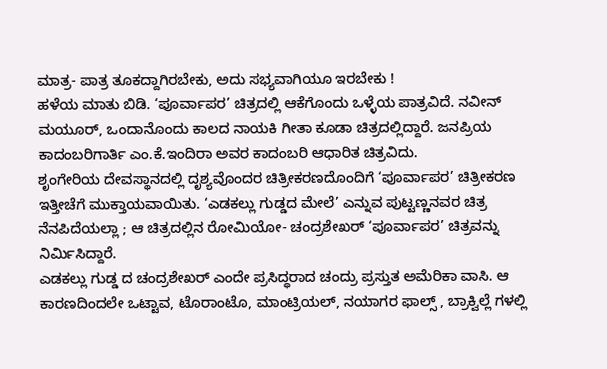ಮಾತ್ರ- ಪಾತ್ರ ತೂಕದ್ದಾಗಿರಬೇಕು, ಅದು ಸಭ್ಯವಾಗಿಯೂ ಇರಬೇಕು !
ಹಳೆಯ ಮಾತು ಬಿಡಿ. ‘ಪೂರ್ವಾಪರ’ ಚಿತ್ರದಲ್ಲಿ ಆಕೆಗೊಂದು ಒಳ್ಳೆಯ ಪಾತ್ರವಿದೆ. ನವೀನ್ ಮಯೂರ್, ಒಂದಾನೊಂದು ಕಾಲದ ನಾಯಕಿ ಗೀತಾ ಕೂಡಾ ಚಿತ್ರದಲ್ಲಿದ್ದಾರೆ. ಜನಪ್ರಿಯ ಕಾದಂಬರಿಗಾರ್ತಿ ಎಂ.ಕೆ.ಇಂದಿರಾ ಅವರ ಕಾದಂಬರಿ ಆಧಾರಿತ ಚಿತ್ರವಿದು.
ಶೃಂಗೇರಿಯ ದೇವಸ್ಥಾನದಲ್ಲಿ ದೃಶ್ಯವೊಂದರ ಚಿತ್ರೀಕರಣದೊಂದಿಗೆ ‘ಪೂರ್ವಾಪರ’ ಚಿತ್ರೀಕರಣ ಇತ್ತೀಚೆಗೆ ಮುಕ್ತಾಯವಾಯಿತು. ‘ಎಡಕಲ್ಲು ಗುಡ್ಡದ ಮೇಲೆ’ ಎನ್ನುವ ಪುಟ್ಟಣ್ಣನವರ ಚಿತ್ರ ನೆನಪಿದೆಯಲ್ಲಾ ; ಆ ಚಿತ್ರದಲ್ಲಿನ ರೋಮಿಯೋ- ಚಂದ್ರಶೇಖರ್ ‘ಪೂರ್ವಾಪರ’ ಚಿತ್ರವನ್ನು ನಿರ್ಮಿಸಿದ್ದಾರೆ.
ಎಡಕಲ್ಲು ಗುಡ್ಡ ದ ಚಂದ್ರಶೇಖರ್ ಎಂದೇ ಪ್ರಸಿದ್ಧರಾದ ಚಂದ್ರು ಪ್ರಸ್ತುತ ಅಮೆರಿಕಾ ವಾಸಿ. ಆ ಕಾರಣದಿಂದಲೇ ಒಟ್ಟಾವ, ಟೊರಾಂಟೊ, ಮಾಂಟ್ರಿಯಲ್, ನಯಾಗರ ಫಾಲ್ಸ್ , ಬ್ರಾಕ್ವಿಲ್ಲೆ ಗಳಲ್ಲಿ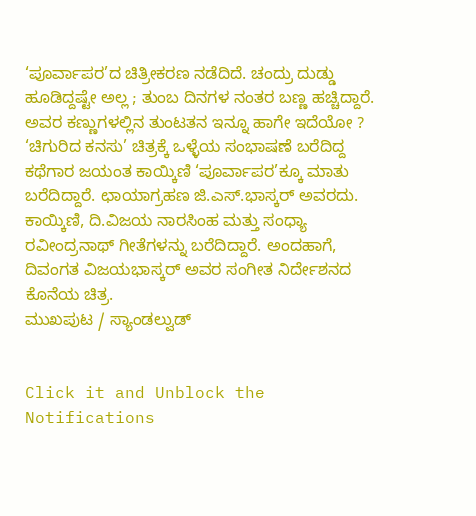‘ಪೂರ್ವಾಪರ’ದ ಚಿತ್ರೀಕರಣ ನಡೆದಿದೆ. ಚಂದ್ರು ದುಡ್ಡು ಹೂಡಿದ್ದಷ್ಟೇ ಅಲ್ಲ ; ತುಂಬ ದಿನಗಳ ನಂತರ ಬಣ್ಣ ಹಚ್ಚಿದ್ದಾರೆ. ಅವರ ಕಣ್ಣುಗಳಲ್ಲಿನ ತುಂಟತನ ಇನ್ನೂ ಹಾಗೇ ಇದೆಯೋ ?
‘ಚಿಗುರಿದ ಕನಸು’ ಚಿತ್ರಕ್ಕೆ ಒಳ್ಳೆಯ ಸಂಭಾಷಣೆ ಬರೆದಿದ್ದ ಕಥೆಗಾರ ಜಯಂತ ಕಾಯ್ಕಿಣಿ ‘ಪೂರ್ವಾಪರ’ಕ್ಕೂ ಮಾತು ಬರೆದಿದ್ದಾರೆ. ಛಾಯಾಗ್ರಹಣ ಜಿ.ಎಸ್.ಭಾಸ್ಕರ್ ಅವರದು. ಕಾಯ್ಕಿಣಿ, ದಿ.ವಿಜಯ ನಾರಸಿಂಹ ಮತ್ತು ಸಂಧ್ಯಾ ರವೀಂದ್ರನಾಥ್ ಗೀತೆಗಳನ್ನು ಬರೆದಿದ್ದಾರೆ. ಅಂದಹಾಗೆ, ದಿವಂಗತ ವಿಜಯಭಾಸ್ಕರ್ ಅವರ ಸಂಗೀತ ನಿರ್ದೇಶನದ ಕೊನೆಯ ಚಿತ್ರ.
ಮುಖಪುಟ / ಸ್ಯಾಂಡಲ್ವುಡ್


Click it and Unblock the Notifications